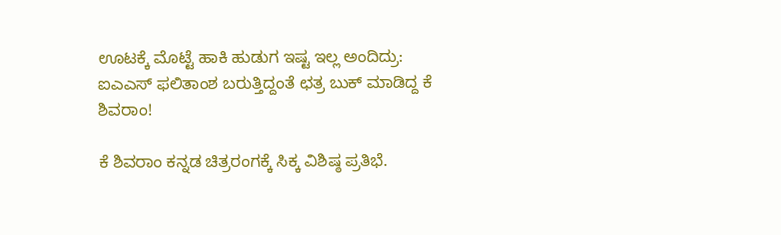ಊಟಕ್ಕೆ ಮೊಟ್ಟೆ ಹಾಕಿ ಹುಡುಗ ಇಷ್ಟ ಇಲ್ಲ ಅಂದಿದ್ರು: ಐಎಎಸ್ ಫಲಿತಾಂಶ ಬರುತ್ತಿದ್ದಂತೆ ಛತ್ರ ಬುಕ್ ಮಾಡಿದ್ದ ಕೆ ಶಿವರಾಂ!

ಕೆ ಶಿವರಾಂ ಕನ್ನಡ ಚಿತ್ರರಂಗಕ್ಕೆ ಸಿಕ್ಕ ವಿಶಿಷ್ಠ ಪ್ರತಿಭೆ.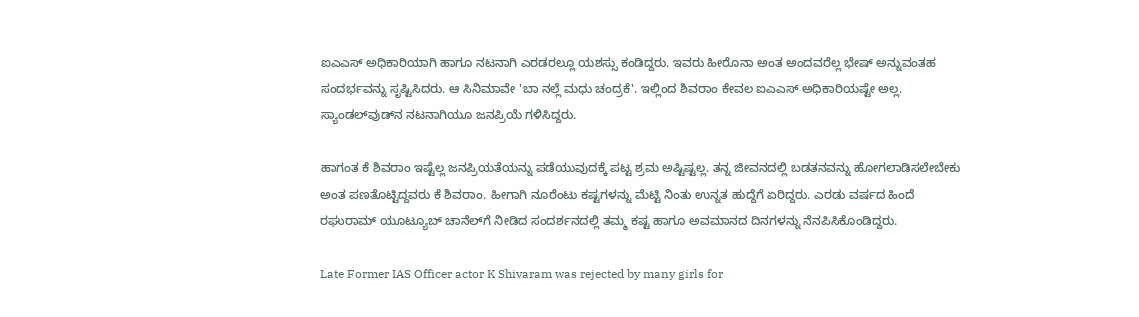ಐಎಎಸ್ ಅಧಿಕಾರಿಯಾಗಿ ಹಾಗೂ ನಟನಾಗಿ ಎರಡರಲ್ಲೂ ಯಶಸ್ಸು ಕಂಡಿದ್ದರು. ಇವರು ಹೀರೊನಾ ಅಂತ ಅಂದವರೆಲ್ಲ ಭೇಷ್ ಅನ್ನುವಂತಹ ಸಂದರ್ಭವನ್ನು ಸೃಷ್ಟಿಸಿದರು. ಆ ಸಿನಿಮಾವೇ 'ಬಾ ನಲ್ಲೆ ಮಧು ಚಂದ್ರಕೆ'. ಇಲ್ಲಿಂದ ಶಿವರಾಂ ಕೇವಲ ಐಎಎಸ್ ಅಧಿಕಾರಿಯಷ್ಟೇ ಅಲ್ಲ. ಸ್ಯಾಂಡಲ್‌ವುಡ್‌ನ ನಟನಾಗಿಯೂ ಜನಪ್ರಿಯೆ ಗಳಿಸಿದ್ದರು.

ಹಾಗಂತ ಕೆ ಶಿವರಾಂ ಇಷ್ಟೆಲ್ಲ ಜನಪ್ರಿಯತೆಯನ್ನು ಪಡೆಯುವುದಕ್ಕೆ ಪಟ್ಟ ಶ್ರಮ ಅಷ್ಟಿಷ್ಟಲ್ಲ. ತನ್ನ ಜೀವನದಲ್ಲಿ ಬಡತನವನ್ನು ಹೋಗಲಾಡಿಸಲೇಬೇಕು ಅಂತ ಪಣತೊಟ್ಟಿದ್ದವರು ಕೆ ಶಿವರಾಂ. ಹೀಗಾಗಿ ನೂರೆಂಟು ಕಷ್ಟಗಳನ್ನು ಮೆಟ್ಟಿ ನಿಂತು ಉನ್ನತ ಹುದ್ದೆಗೆ ಏರಿದ್ದರು. ಎರಡು ವರ್ಷದ ಹಿಂದೆ ರಘುರಾಮ್ ಯೂಟ್ಯೂಬ್ ಚಾನೆಲ್‌ಗೆ ನೀಡಿದ ಸಂದರ್ಶನದಲ್ಲಿ ತಮ್ಮ ಕಷ್ಟ ಹಾಗೂ ಅವಮಾನದ ದಿನಗಳನ್ನು ನೆನಪಿಸಿಕೊಂಡಿದ್ದರು.

Late Former IAS Officer actor K Shivaram was rejected by many girls for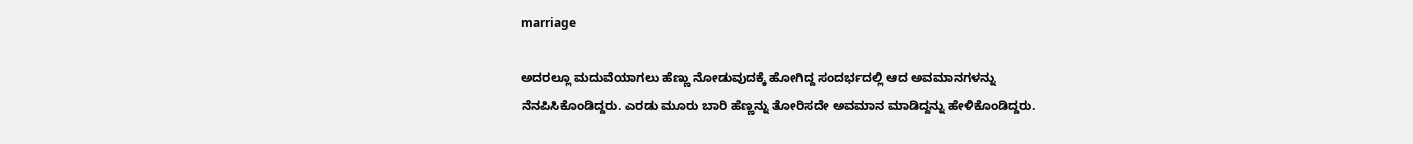marriage

ಅದರಲ್ಲೂ ಮದುವೆಯಾಗಲು ಹೆಣ್ಣು ನೋಡುವುದಕ್ಕೆ ಹೋಗಿದ್ದ ಸಂದರ್ಭದಲ್ಲಿ ಆದ ಅವಮಾನಗಳನ್ನು ನೆನಪಿಸಿಕೊಂಡಿದ್ದರು. ಎರಡು ಮೂರು ಬಾರಿ ಹೆಣ್ಣನ್ನು ತೋರಿಸದೇ ಅವಮಾನ ಮಾಡಿದ್ದನ್ನು ಹೇಳಿಕೊಂಡಿದ್ದರು.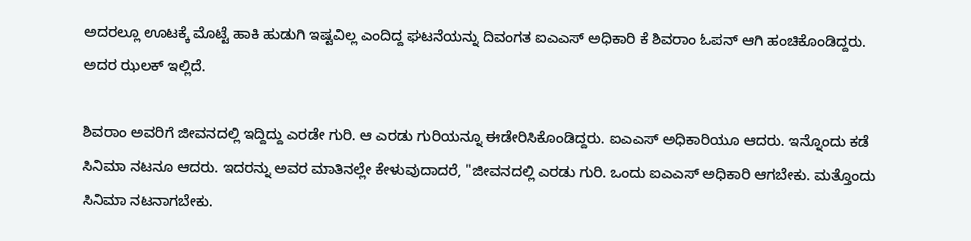ಅದರಲ್ಲೂ ಊಟಕ್ಕೆ ಮೊಟ್ಟೆ ಹಾಕಿ ಹುಡುಗಿ ಇಷ್ಟವಿಲ್ಲ ಎಂದಿದ್ದ ಘಟನೆಯನ್ನು ದಿವಂಗತ ಐಎಎಸ್ ಅಧಿಕಾರಿ ಕೆ ಶಿವರಾಂ ಓಪನ್ ಆಗಿ ಹಂಚಿಕೊಂಡಿದ್ದರು. ಅದರ ಝಲಕ್ ಇಲ್ಲಿದೆ.

ಶಿವರಾಂ ಅವರಿಗೆ ಜೀವನದಲ್ಲಿ ಇದ್ದಿದ್ದು ಎರಡೇ ಗುರಿ. ಆ ಎರಡು ಗುರಿಯನ್ನೂ ಈಡೇರಿಸಿಕೊಂಡಿದ್ದರು. ಐಎಎಸ್ ಅಧಿಕಾರಿಯೂ ಆದರು. ಇನ್ನೊಂದು ಕಡೆ ಸಿನಿಮಾ ನಟನೂ ಆದರು. ಇದರನ್ನು ಅವರ ಮಾತಿನಲ್ಲೇ ಕೇಳುವುದಾದರೆ, "ಜೀವನದಲ್ಲಿ ಎರಡು ಗುರಿ. ಒಂದು ಐಎಎಸ್ ಅಧಿಕಾರಿ ಆಗಬೇಕು. ಮತ್ತೊಂದು ಸಿನಿಮಾ ನಟನಾಗಬೇಕು.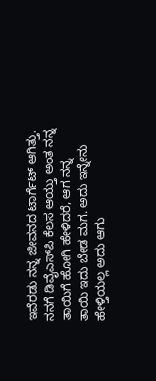ಇವೆರಡು ನನ್ನ ಜೀವನದ ಟಾರ್ಗೆಟ್ ಆಗಿತ್ತು. ನನಗೆ ಡಿವೈಎಸ್‌ಪಿ ಕೆಲಸ ಆಯ್ತು ಅಂತ ನನ್ನ ತಾಯಿಗೆ ಹೋಗಿ ಹೇಳಿದರೆ, ಆಗ ನನ್ನ ತಾಯಿ ಇದು ಬೇಡ ಮಗ. ಅದು ಇನ್ನೇನು ಹೇಳ್ತಿಯಲ್ಲ ಅದು ಆಗು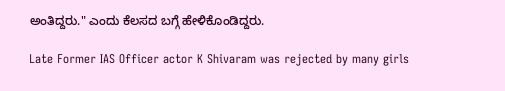ಅಂತಿದ್ದರು." ಎಂದು ಕೆಲಸದ ಬಗ್ಗೆ ಹೇಳಿಕೊಂಡಿದ್ದರು.

Late Former IAS Officer actor K Shivaram was rejected by many girls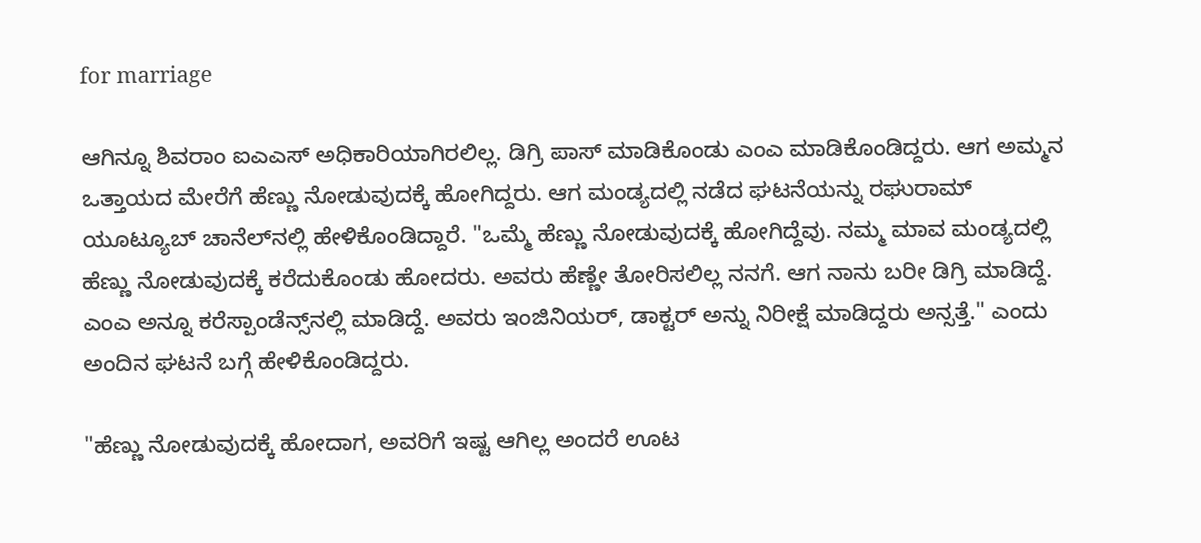for marriage

ಆಗಿನ್ನೂ ಶಿವರಾಂ ಐಎಎಸ್ ಅಧಿಕಾರಿಯಾಗಿರಲಿಲ್ಲ. ಡಿಗ್ರಿ ಪಾಸ್ ಮಾಡಿಕೊಂಡು ಎಂಎ ಮಾಡಿಕೊಂಡಿದ್ದರು. ಆಗ ಅಮ್ಮನ ಒತ್ತಾಯದ ಮೇರೆಗೆ ಹೆಣ್ಣು ನೋಡುವುದಕ್ಕೆ ಹೋಗಿದ್ದರು. ಆಗ ಮಂಡ್ಯದಲ್ಲಿ ನಡೆದ ಘಟನೆಯನ್ನು ರಘುರಾಮ್ ಯೂಟ್ಯೂಬ್ ಚಾನೆಲ್‌ನಲ್ಲಿ ಹೇಳಿಕೊಂಡಿದ್ದಾರೆ. "ಒಮ್ಮೆ ಹೆಣ್ಣು ನೋಡುವುದಕ್ಕೆ ಹೋಗಿದ್ದೆವು. ನಮ್ಮ ಮಾವ ಮಂಡ್ಯದಲ್ಲಿ ಹೆಣ್ಣು ನೋಡುವುದಕ್ಕೆ ಕರೆದುಕೊಂಡು ಹೋದರು. ಅವರು ಹೆಣ್ಣೇ ತೋರಿಸಲಿಲ್ಲ ನನಗೆ. ಆಗ ನಾನು ಬರೀ ಡಿಗ್ರಿ ಮಾಡಿದ್ದೆ. ಎಂಎ ಅನ್ನೂ ಕರೆಸ್ಪಾಂಡೆನ್ಸ್‌ನಲ್ಲಿ ಮಾಡಿದ್ದೆ. ಅವರು ಇಂಜಿನಿಯರ್, ಡಾಕ್ಟರ್ ಅನ್ನು ನಿರೀಕ್ಷೆ ಮಾಡಿದ್ದರು ಅನ್ಸತ್ತೆ." ಎಂದು ಅಂದಿನ ಘಟನೆ ಬಗ್ಗೆ ಹೇಳಿಕೊಂಡಿದ್ದರು.

"ಹೆಣ್ಣು ನೋಡುವುದಕ್ಕೆ ಹೋದಾಗ, ಅವರಿಗೆ ಇಷ್ಟ ಆಗಿಲ್ಲ ಅಂದರೆ ಊಟ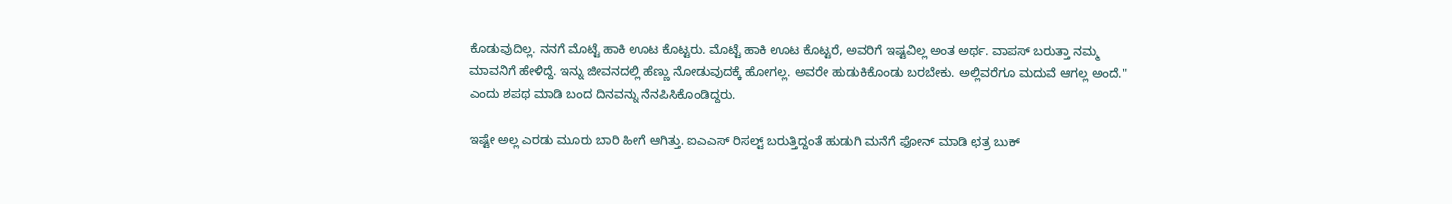ಕೊಡುವುದಿಲ್ಲ. ನನಗೆ ಮೊಟ್ಟೆ ಹಾಕಿ ಊಟ ಕೊಟ್ಟರು. ಮೊಟ್ಟೆ ಹಾಕಿ ಊಟ ಕೊಟ್ಟರೆ, ಅವರಿಗೆ ಇಷ್ಟವಿಲ್ಲ ಅಂತ ಅರ್ಥ. ವಾಪಸ್ ಬರುತ್ತಾ ನಮ್ಮ ಮಾವನಿಗೆ ಹೇಳಿದ್ದೆ. ಇನ್ನು ಜೀವನದಲ್ಲಿ ಹೆಣ್ಣು ನೋಡುವುದಕ್ಕೆ ಹೋಗಲ್ಲ. ಅವರೇ ಹುಡುಕಿಕೊಂಡು ಬರಬೇಕು. ಅಲ್ಲಿವರೆಗೂ ಮದುವೆ ಆಗಲ್ಲ ಅಂದೆ." ಎಂದು ಶಪಥ ಮಾಡಿ ಬಂದ ದಿನವನ್ನು ನೆನಪಿಸಿಕೊಂಡಿದ್ದರು.

ಇಷ್ಟೇ ಅಲ್ಲ ಎರಡು ಮೂರು ಬಾರಿ ಹೀಗೆ ಆಗಿತ್ತು. ಐಎಎಸ್ ರಿಸಲ್ಟ್ ಬರುತ್ತಿದ್ದಂತೆ ಹುಡುಗಿ ಮನೆಗೆ ಫೋನ್ ಮಾಡಿ ಛತ್ರ ಬುಕ್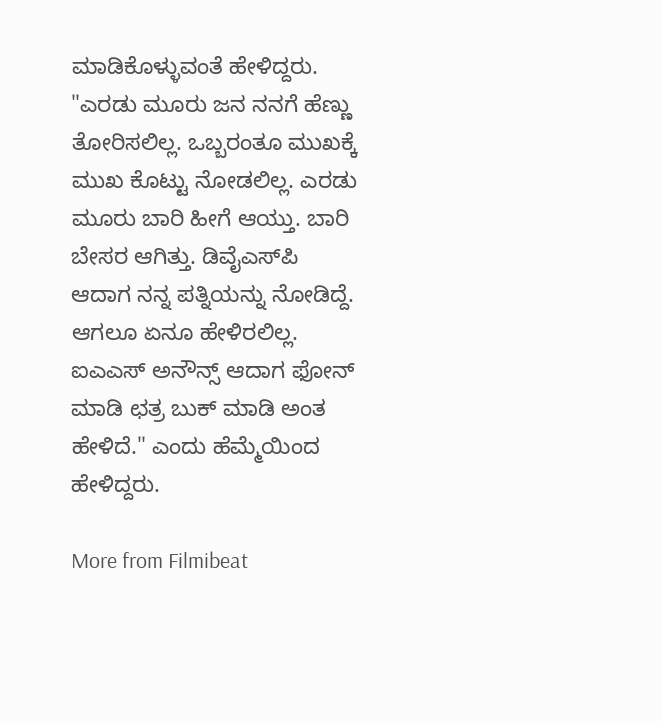ಮಾಡಿಕೊಳ್ಳುವಂತೆ ಹೇಳಿದ್ದರು. "ಎರಡು ಮೂರು ಜನ ನನಗೆ ಹೆಣ್ಣು ತೋರಿಸಲಿಲ್ಲ. ಒಬ್ಬರಂತೂ ಮುಖಕ್ಕೆ ಮುಖ ಕೊಟ್ಟು ನೋಡಲಿಲ್ಲ. ಎರಡು ಮೂರು ಬಾರಿ ಹೀಗೆ ಆಯ್ತು. ಬಾರಿ ಬೇಸರ ಆಗಿತ್ತು. ಡಿವೈಎಸ್‌ಪಿ ಆದಾಗ ನನ್ನ ಪತ್ನಿಯನ್ನು ನೋಡಿದ್ದೆ. ಆಗಲೂ ಏನೂ ಹೇಳಿರಲಿಲ್ಲ. ಐಎಎಸ್ ಅನೌನ್ಸ್ ಆದಾಗ ಫೋನ್ ಮಾಡಿ ಛತ್ರ ಬುಕ್ ಮಾಡಿ ಅಂತ ಹೇಳಿದೆ." ಎಂದು ಹೆಮ್ಮೆಯಿಂದ ಹೇಳಿದ್ದರು.

More from Filmibeat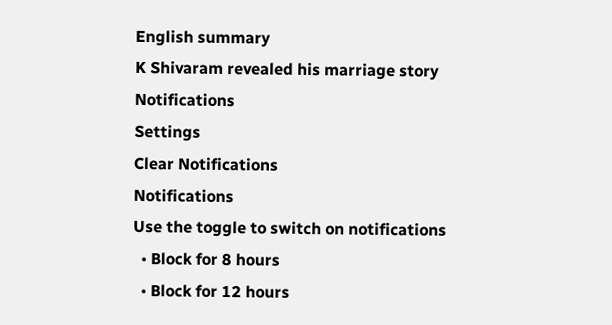English summary
K Shivaram revealed his marriage story
Notifications
Settings
Clear Notifications
Notifications
Use the toggle to switch on notifications
  • Block for 8 hours
  • Block for 12 hours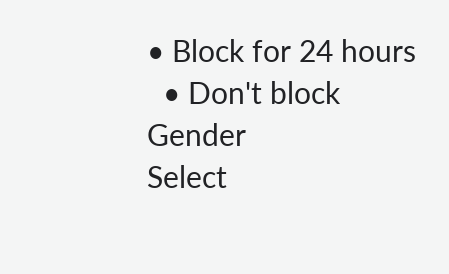• Block for 24 hours
  • Don't block
Gender
Select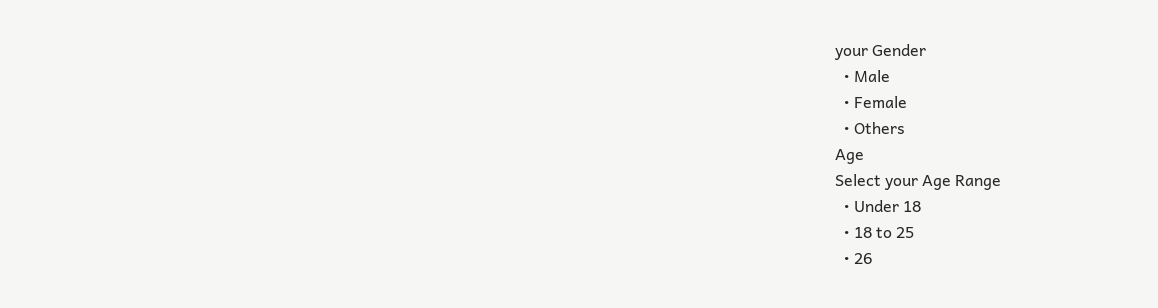your Gender
  • Male
  • Female
  • Others
Age
Select your Age Range
  • Under 18
  • 18 to 25
  • 26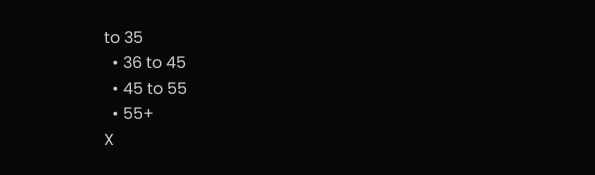to 35
  • 36 to 45
  • 45 to 55
  • 55+
X